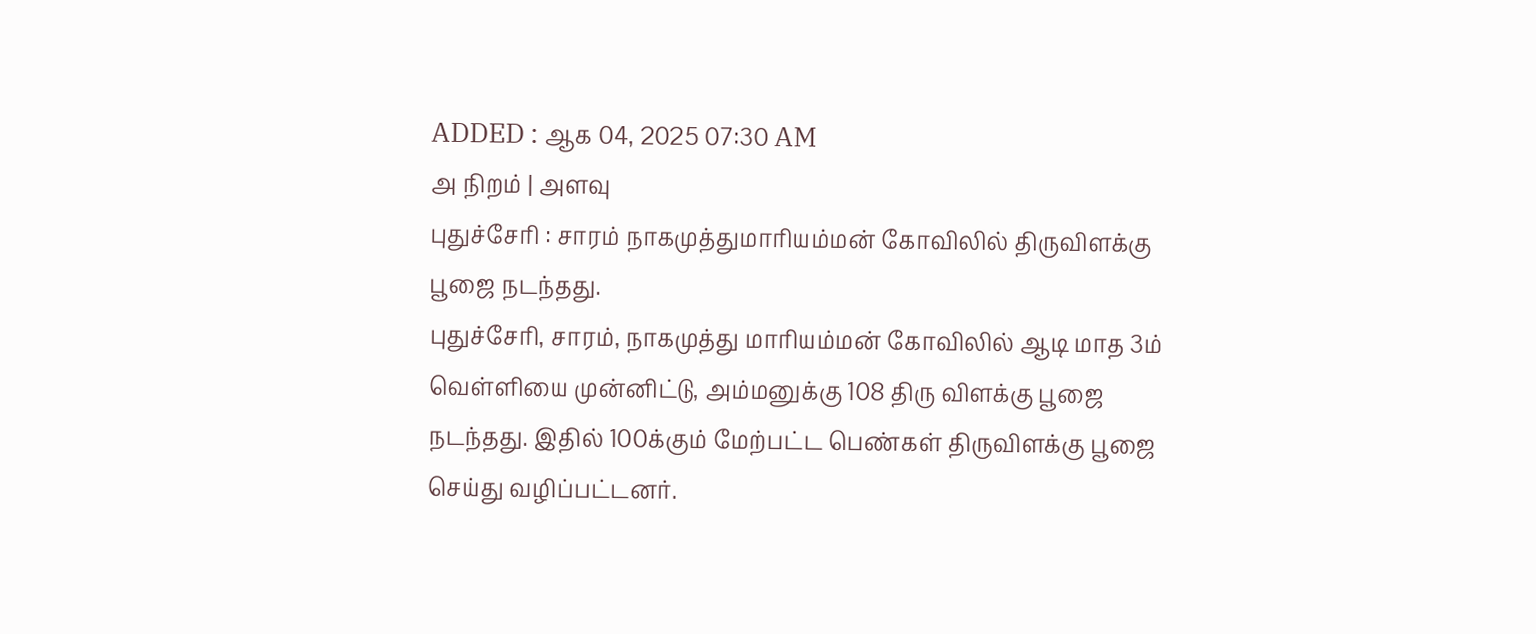ADDED : ஆக 04, 2025 07:30 AM
அ நிறம் | அளவு
புதுச்சேரி : சாரம் நாகமுத்துமாரியம்மன் கோவிலில் திருவிளக்கு பூஜை நடந்தது.
புதுச்சேரி, சாரம், நாகமுத்து மாரியம்மன் கோவிலில் ஆடி மாத 3ம் வெள்ளியை முன்னிட்டு, அம்மனுக்கு 108 திரு விளக்கு பூஜை நடந்தது. இதில் 100க்கும் மேற்பட்ட பெண்கள் திருவிளக்கு பூஜை செய்து வழிப்பட்டனர்.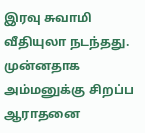இரவு சுவாமி வீதியுலா நடந்தது. முன்னதாக அம்மனுக்கு சிறப்ப ஆராதனை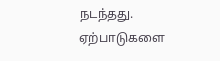நடந்தது.
ஏற்பாடுகளை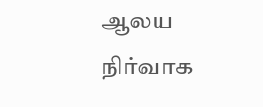ஆலய நிர்வாக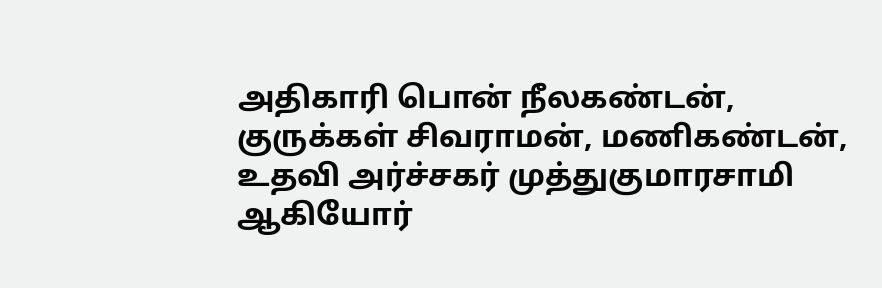அதிகாரி பொன் நீலகண்டன், குருக்கள் சிவராமன், மணிகண்டன், உதவி அர்ச்சகர் முத்துகுமாரசாமி ஆகியோர்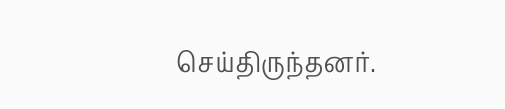செய்திருந்தனர்.